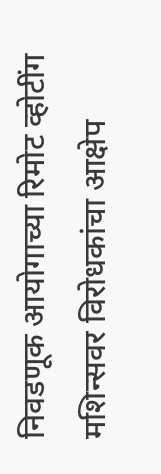निवडणूक आयोगाच्या रिमोट व्होटींग मशिन्सवर विरोधकांचा आक्षेप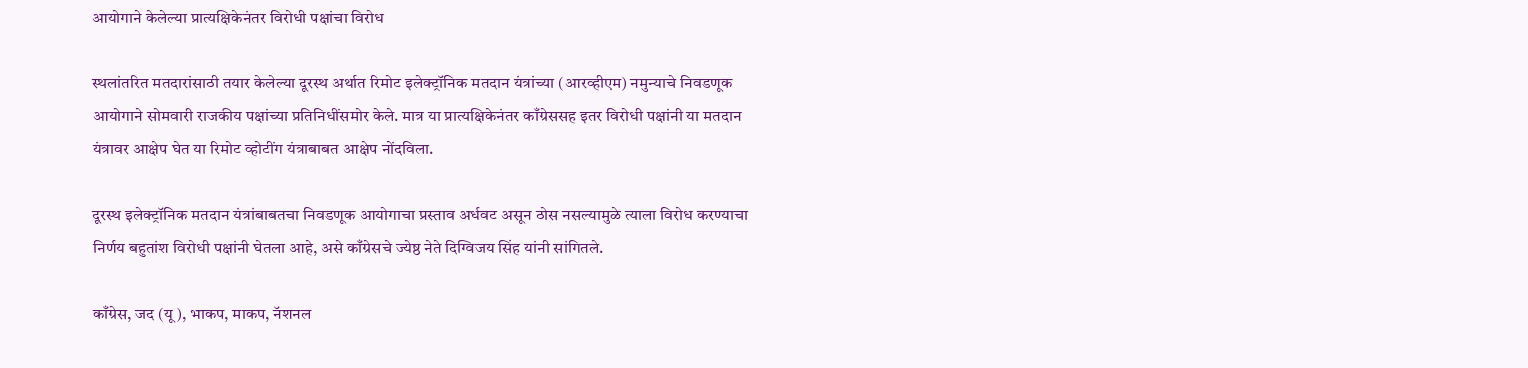आयोगाने केलेल्या प्रात्यक्षिकेनंतर विरोधी पक्षांचा विरोध

स्थलांतरित मतदारांसाठी तयार केलेल्या दूरस्थ अर्थात रिमोट इलेक्ट्रॉनिक मतदान यंत्रांच्या (आरव्हीएम) नमुन्याचे निवडणूक आयोगाने सोमवारी राजकीय पक्षांच्या प्रतिनिधींसमोर केले. मात्र या प्रात्यक्षिकेनंतर काँग्रेससह इतर विरोधी पक्षांनी या मतदान यंत्रावर आक्षेप घेत या रिमोट व्होटींग यंत्राबाबत आक्षेप नोंदविला.

दूरस्थ इलेक्ट्रॉनिक मतदान यंत्रांबाबतचा निवडणूक आयोगाचा प्रस्ताव अर्धवट असून ठोस नसल्यामुळे त्याला विरोध करण्याचा निर्णय बहुतांश विरोधी पक्षांनी घेतला आहे, असे काँग्रेसचे ज्येष्ठ नेते दिग्विजय सिंह यांनी सांगितले.

काँग्रेस, जद (यू), भाकप, माकप, नॅशनल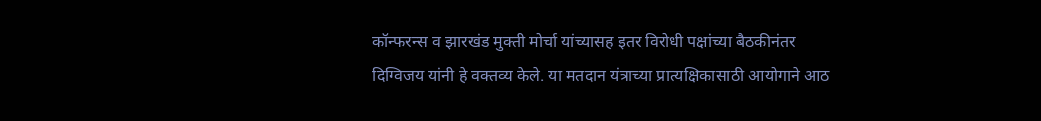कॉन्फरन्स व झारखंड मुक्ती मोर्चा यांच्यासह इतर विरोधी पक्षांच्या बैठकीनंतर दिग्विजय यांनी हे वक्तव्य केले. या मतदान यंत्राच्या प्रात्यक्षिकासाठी आयोगाने आठ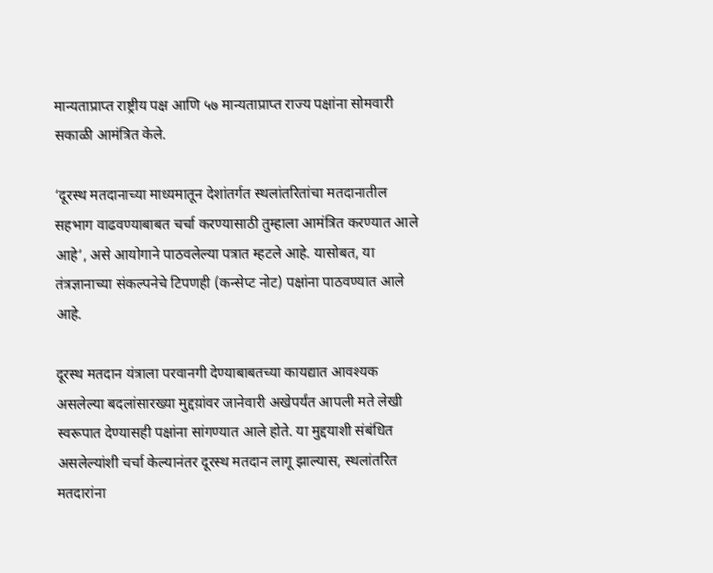मान्यताप्राप्त राष्ट्रीय पक्ष आणि ५७ मान्यताप्राप्त राज्य पक्षांना सोमवारी सकाळी आमंत्रित केले.

‘दूरस्थ मतदानाच्या माध्यमातून देशांतर्गत स्थलांतरितांचा मतदानातील सहभाग वाढवण्याबाबत चर्चा करण्यासाठी तुम्हाला आमंत्रित करण्यात आले आहे’, असे आयोगाने पाठवलेल्या पत्रात म्हटले आहे. यासोबत, या तंत्रज्ञानाच्या संकल्पनेचे टिपणही (कन्सेप्ट नोट) पक्षांना पाठवण्यात आले आहे.

दूरस्थ मतदान यंत्राला परवानगी देण्याबाबतच्या कायद्यात आवश्यक असलेल्या बदलांसारख्या मुद्दय़ांवर जानेवारी अखेपर्यंत आपली मते लेखी स्वरूपात देण्यासही पक्षांना सांगण्यात आले होते. या मुद्दयाशी संबंधित असलेल्यांशी चर्चा केल्यानंतर दूरस्थ मतदान लागू झाल्यास, स्थलांतरित मतदारांना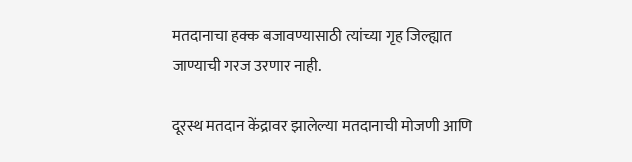मतदानाचा हक्क बजावण्यासाठी त्यांच्या गृह जिल्ह्यात जाण्याची गरज उरणार नाही.

दूरस्थ मतदान केंद्रावर झालेल्या मतदानाची मोजणी आणि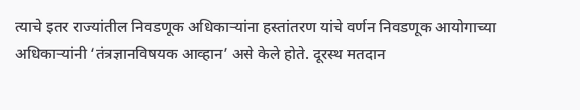त्याचे इतर राज्यांतील निवडणूक अधिकाऱ्यांना हस्तांतरण यांचे वर्णन निवडणूक आयोगाच्या अधिकाऱ्यांनी ‘तंत्रज्ञानविषयक आव्हान’ असे केले होते. दूरस्थ मतदान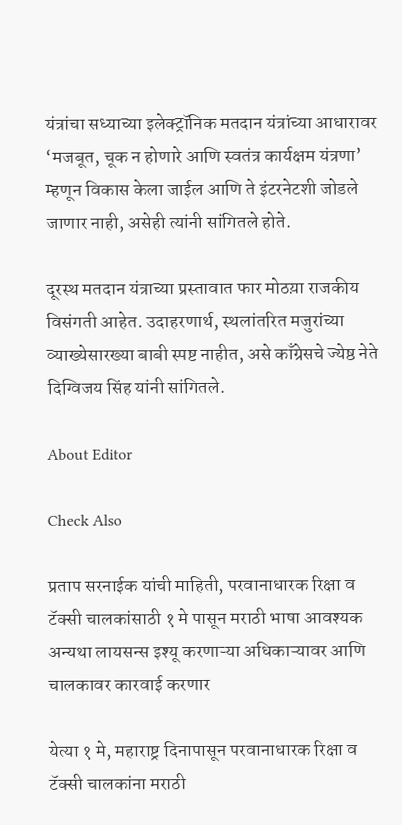यंत्रांचा सध्याच्या इलेक्ट्रॉनिक मतदान यंत्रांच्या आधारावर ‘मजबूत, चूक न होणारे आणि स्वतंत्र कार्यक्षम यंत्रणा’ म्हणून विकास केला जाईल आणि ते इंटरनेटशी जोडले जाणार नाही, असेही त्यांनी सांगितले होते.

दूरस्थ मतदान यंत्राच्या प्रस्तावात फार मोठय़ा राजकीय विसंगती आहेत. उदाहरणार्थ, स्थलांतरित मजुरांच्या व्याख्येसारख्या बाबी स्पष्ट नाहीत, असे काँग्रेसचे ज्येष्ठ नेते दिग्विजय सिंह यांनी सांगितले.

About Editor

Check Also

प्रताप सरनाईक यांची माहिती, परवानाधारक रिक्षा व टॅक्सी चालकांसाठी १ मे पासून मराठी भाषा आवश्यक अन्यथा लायसन्स इश्यू करणाऱ्या अधिकाऱ्यावर आणि चालकावर कारवाई करणार

येत्या १ मे, महाराष्ट्र दिनापासून परवानाधारक रिक्षा व टॅक्सी चालकांना मराठी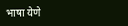भाषा येणे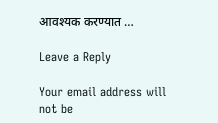आवश्यक करण्यात …

Leave a Reply

Your email address will not be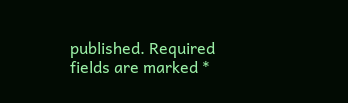published. Required fields are marked *